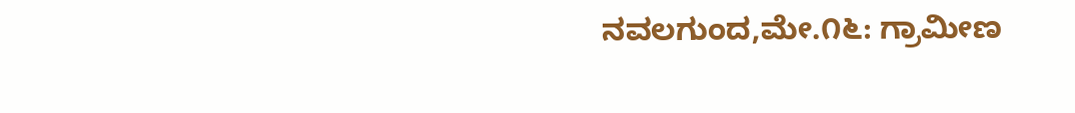ನವಲಗುಂದ,ಮೇ.೧೬: ಗ್ರಾಮೀಣ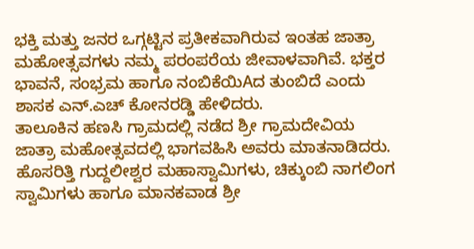ಭಕ್ತಿ ಮತ್ತು ಜನರ ಒಗ್ಗಟ್ಟಿನ ಪ್ರತೀಕವಾಗಿರುವ ಇಂತಹ ಜಾತ್ರಾ ಮಹೋತ್ಸವಗಳು ನಮ್ಮ ಪರಂಪರೆಯ ಜೀವಾಳವಾಗಿವೆ. ಭಕ್ತರ ಭಾವನೆ, ಸಂಭ್ರಮ ಹಾಗೂ ನಂಬಿಕೆಯಿAದ ತುಂಬಿದೆ ಎಂದು ಶಾಸಕ ಎನ್.ಎಚ್ ಕೋನರಡ್ಡಿ ಹೇಳಿದರು.
ತಾಲೂಕಿನ ಹಣಸಿ ಗ್ರಾಮದಲ್ಲಿ ನಡೆದ ಶ್ರೀ ಗ್ರಾಮದೇವಿಯ ಜಾತ್ರಾ ಮಹೋತ್ಸವದಲ್ಲಿ ಭಾಗವಹಿಸಿ ಅವರು ಮಾತನಾಡಿದರು.
ಹೊಸರಿತ್ತಿ ಗುದ್ದಲೀಶ್ವರ ಮಹಾಸ್ವಾಮಿಗಳು, ಚಿಕ್ಕುಂಬಿ ನಾಗಲಿಂಗ ಸ್ವಾಮಿಗಳು ಹಾಗೂ ಮಾನಕವಾಡ ಶ್ರೀ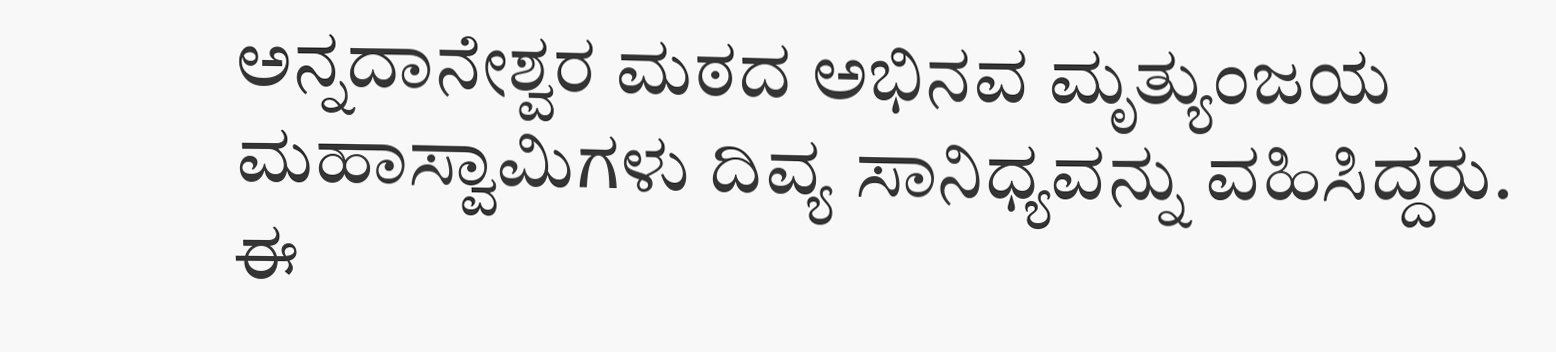ಅನ್ನದಾನೇಶ್ವರ ಮಠದ ಅಭಿನವ ಮೃತ್ಯುಂಜಯ ಮಹಾಸ್ವಾಮಿಗಳು ದಿವ್ಯ ಸಾನಿಧ್ಯವನ್ನು ವಹಿಸಿದ್ದರು.
ಈ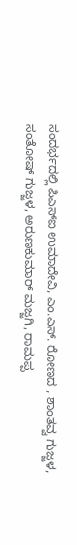ಸಂದರ್ಭದಲ್ಲಿ ಪಿಎಸ್ಐ ಉಮಾದೇವಿ, ಎಂ.ಎಸ್. ರೋಣದ , ಶಾಂತವ್ವ ಗುಜ್ಜಳ, ಸಂತೋಷ್ ಗುಜ್ಜಳ, ಅರುಣಕುಮಾರ್ ಮಜ್ಜಗಿ, ರಾಮಪ್ಪ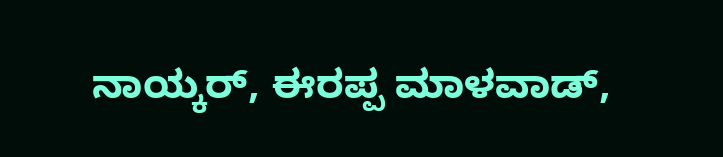ನಾಯ್ಕರ್, ಈರಪ್ಪ ಮಾಳವಾಡ್,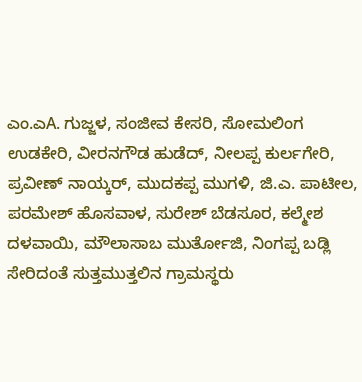ಎಂ.ಎA. ಗುಜ್ಜಳ, ಸಂಜೀವ ಕೇಸರಿ, ಸೋಮಲಿಂಗ ಉಡಕೇರಿ, ವೀರನಗೌಡ ಹುಡೆದ್, ನೀಲಪ್ಪ ಕುರ್ಲಗೇರಿ, ಪ್ರವೀಣ್ ನಾಯ್ಕರ್, ಮುದಕಪ್ಪ ಮುಗಳಿ, ಜಿ.ಎ. ಪಾಟೀಲ, ಪರಮೇಶ್ ಹೊಸವಾಳ, ಸುರೇಶ್ ಬೆಡಸೂರ, ಕಲ್ಮೇಶ ದಳವಾಯಿ, ಮೌಲಾಸಾಬ ಮುರ್ತೋಜಿ, ನಿಂಗಪ್ಪ ಬಡ್ಲಿ ಸೇರಿದಂತೆ ಸುತ್ತಮುತ್ತಲಿನ ಗ್ರಾಮಸ್ಥರು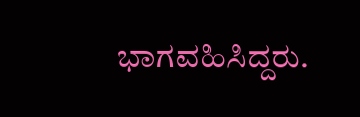ಭಾಗವಹಿಸಿದ್ದರು.